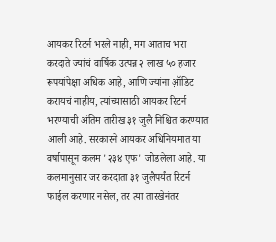आयकर रिटर्न भरले नाही, मग आताच भरा
करदाते ज्यांचं वार्षिक उत्पन्न २ लाख ५० हजार रूपयांपेक्षा अधिक आहे, आणि ज्यांना ऑ़डिट करायचं नाहीय, त्यांच्यासाठी आयकर रिटर्न भरण्याची अंतिम तारीख ३१ जुलै निश्चित करण्यात आली आहे. सरकारने आयकर अधिनियमात या वर्षापासून कलम '२३४ एफ' जोडलेला आहे. या कलमानुसार जर करदाता ३१ जुलैपर्यंत रिटर्न फाईल करणार नसेल, तर त्या तारखेनंतर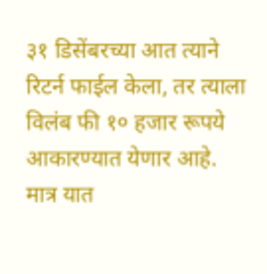३१ डिसेंबरच्या आत त्याने रिटर्न फाईल केला, तर त्याला विलंब फी १० हजार रूपये आकारण्यात येणार आहे.
मात्र यात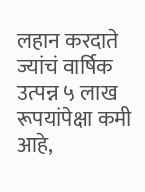लहान करदाते ज्यांचं वार्षिक उत्पन्न ५ लाख रूपयांपेक्षा कमी आहे,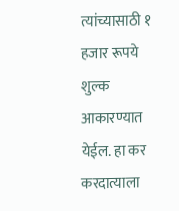त्यांच्यासाठी १ हजार रूपये शुल्क आकारण्यात येईल. हा कर करदात्याला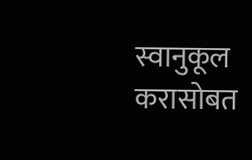स्वानुकूल करासोबत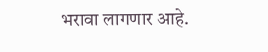भरावा लागणार आहे.